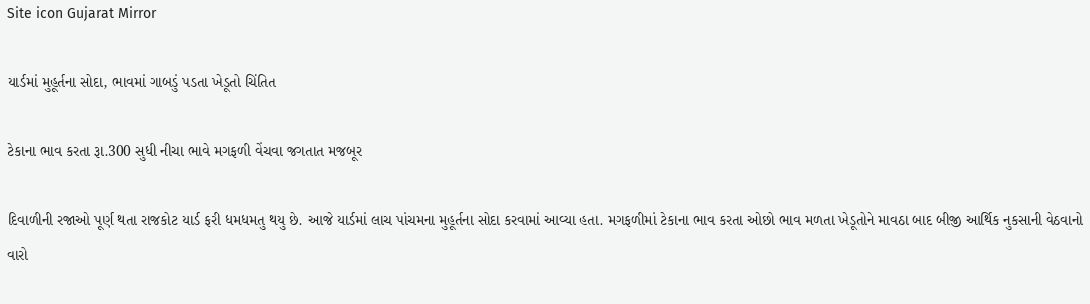Site icon Gujarat Mirror

યાર્ડમાં મુહૂર્તના સોદા, ભાવમાં ગાબડું પડતા ખેડૂતો ચિંતિત

ટેકાના ભાવ કરતા રૂા.300 સુધી નીચા ભાવે મગફળી વેંચવા જગતાત મજબૂર

દિવાળીની રજાઓ પૂર્ણ થતા રાજકોટ યાર્ડ ફરી ધમધમતુ થયુ છે. આજે યાર્ડમાં લાચ પાંચમના મુહૂર્તના સોદા કરવામાં આવ્યા હતા. મગફળીમાં ટેકાના ભાવ કરતા ઓછો ભાવ મળતા ખેડૂતોને માવઠા બાદ બીજી આર્થિક નુકસાની વેઠવાનો વારો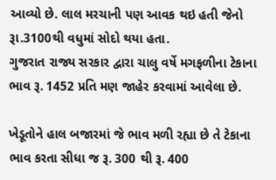આવ્યો છે. લાલ મરચાની પણ આવક થઇ હતી જેનો રૂા.3100થી વધુમાં સોદો થયા હતા.
ગુજરાત રાજ્ય સરકાર દ્વારા ચાલુ વર્ષે મગફળીના ટેકાના ભાવ રૂ. 1452 પ્રતિ મણ જાહેર કરવામાં આવેલા છે.

ખેડૂતોને હાલ બજારમાં જે ભાવ મળી રહ્યા છે તે ટેકાના ભાવ કરતા સીધા જ રૂ. 300 થી રૂ. 400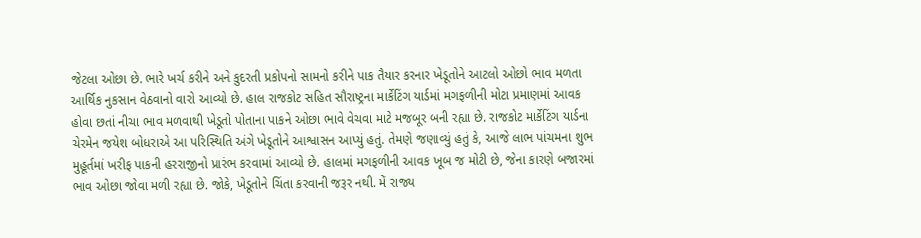જેટલા ઓછા છે. ભારે ખર્ચ કરીને અને કુદરતી પ્રકોપનો સામનો કરીને પાક તૈયાર કરનાર ખેડૂતોને આટલો ઓછો ભાવ મળતા આર્થિક નુકસાન વેઠવાનો વારો આવ્યો છે. હાલ રાજકોટ સહિત સૌરાષ્ટ્રના માર્કેટિંગ યાર્ડમાં મગફળીની મોટા પ્રમાણમાં આવક હોવા છતાં નીચા ભાવ મળવાથી ખેડૂતો પોતાના પાકને ઓછા ભાવે વેચવા માટે મજબૂર બની રહ્યા છે. રાજકોટ માર્કેટિંગ યાર્ડના ચેરમેન જયેશ બોધરાએ આ પરિસ્થિતિ અંગે ખેડૂતોને આશ્વાસન આપ્યું હતું. તેમણે જણાવ્યું હતું કે, આજે લાભ પાંચમના શુભ મુહૂર્તમાં ખરીફ પાકની હરરાજીનો પ્રારંભ કરવામાં આવ્યો છે. હાલમાં મગફળીની આવક ખૂબ જ મોટી છે, જેના કારણે બજારમાં ભાવ ઓછા જોવા મળી રહ્યા છે. જોકે, ખેડૂતોને ચિંતા કરવાની જરૂર નથી. મેં રાજ્ય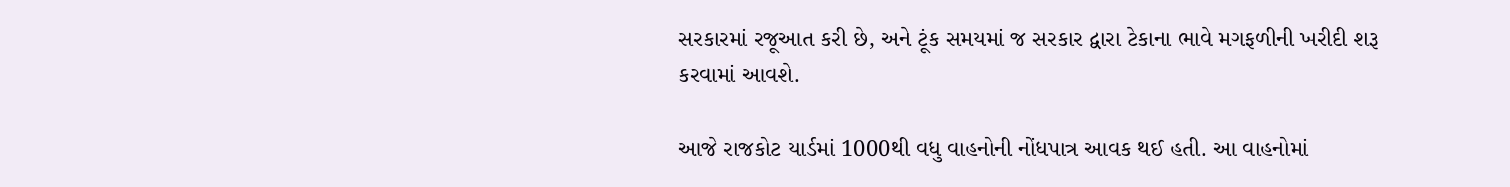સરકારમાં રજૂઆત કરી છે, અને ટૂંક સમયમાં જ સરકાર દ્વારા ટેકાના ભાવે મગફળીની ખરીદી શરૂ કરવામાં આવશે.

આજે રાજકોટ યાર્ડમાં 1000થી વધુ વાહનોની નોંધપાત્ર આવક થઈ હતી. આ વાહનોમાં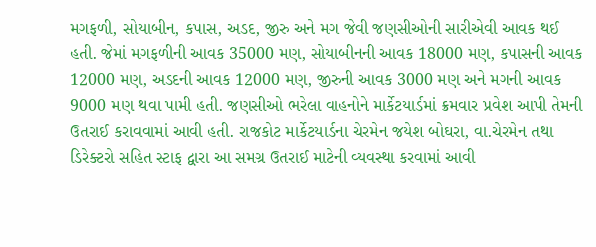મગફળી, સોયાબીન, કપાસ, અડદ, જીરુ અને મગ જેવી જણસીઓની સારીએવી આવક થઈ હતી. જેમાં મગફળીની આવક 35000 મણ, સોયાબીનની આવક 18000 મણ, કપાસની આવક 12000 મણ, અડદની આવક 12000 મણ, જીરુની આવક 3000 મણ અને મગની આવક 9000 મણ થવા પામી હતી. જણસીઓ ભરેલા વાહનોને માર્કેટયાર્ડમાં ક્રમવાર પ્રવેશ આપી તેમની ઉતરાઈ કરાવવામાં આવી હતી. રાજકોટ માર્કેટયાર્ડના ચેરમેન જયેશ બોઘરા, વા.ચેરમેન તથા ડિરેક્ટરો સહિત સ્ટાફ દ્વારા આ સમગ્ર ઉતરાઈ માટેની વ્યવસ્થા કરવામાં આવી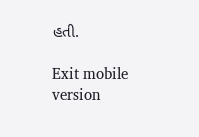હતી.

Exit mobile version